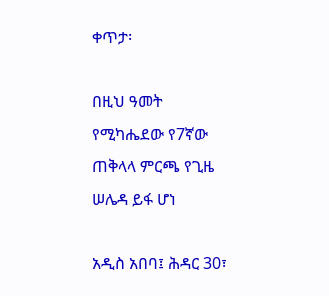ቀጥታ፡

በዚህ ዓመት የሚካሔደው የ7ኛው ጠቅላላ ምርጫ የጊዜ ሠሌዳ ይፋ ሆነ

አዲስ አበባ፤ ሕዳር 30፣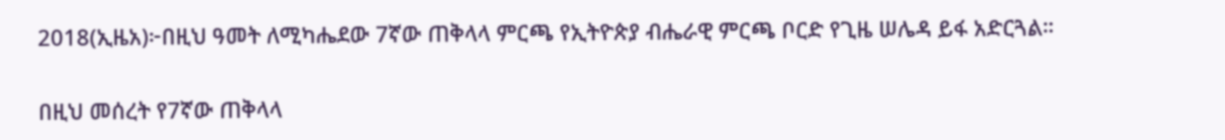2018(ኢዜአ)፦በዚህ ዓመት ለሚካሔደው 7ኛው ጠቅላላ ምርጫ የኢትዮጵያ ብሔራዊ ምርጫ ቦርድ የጊዜ ሠሌዳ ይፋ አድርጓል።

በዚህ መሰረት የ7ኛው ጠቅላላ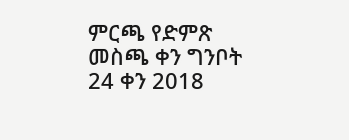ምርጫ የድምጽ መስጫ ቀን ግንቦት 24 ቀን 2018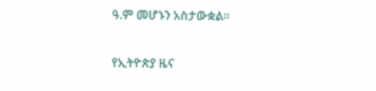ዓ.ም መሆኑን አስታውቋል።

የኢትዮጵያ ዜና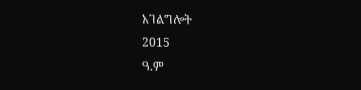አገልግሎት
2015
ዓ.ም